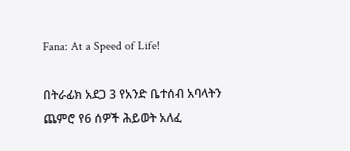Fana: At a Speed of Life!

በትራፊክ አደጋ 3 የአንድ ቤተሰብ አባላትን ጨምሮ የ6 ሰዎች ሕይወት አለፈ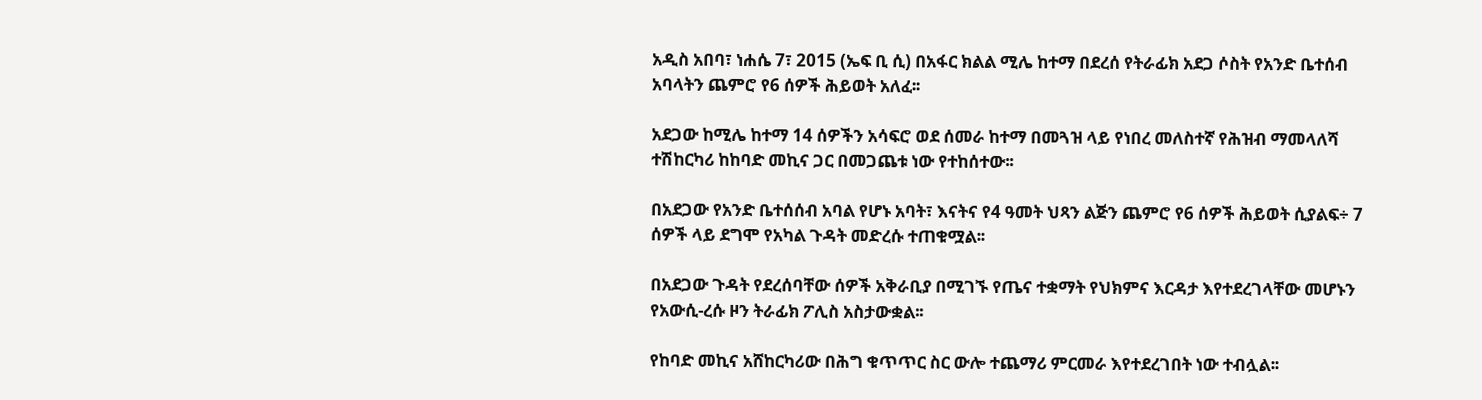አዲስ አበባ፣ ነሐሴ 7፣ 2015 (ኤፍ ቢ ሲ) በአፋር ክልል ሚሌ ከተማ በደረሰ የትራፊክ አደጋ ሶስት የአንድ ቤተሰብ አባላትን ጨምሮ የ6 ሰዎች ሕይወት አለፈ፡፡

አደጋው ከሚሌ ከተማ 14 ሰዎችን አሳፍሮ ወደ ሰመራ ከተማ በመጓዝ ላይ የነበረ መለስተኛ የሕዝብ ማመላለሻ ተሽከርካሪ ከከባድ መኪና ጋር በመጋጨቱ ነው የተከሰተው፡፡

በአደጋው የአንድ ቤተሰሰብ አባል የሆኑ አባት፣ እናትና የ4 ዓመት ህጻን ልጅን ጨምሮ የ6 ሰዎች ሕይወት ሲያልፍ÷ 7 ሰዎች ላይ ደግሞ የአካል ጉዳት መድረሱ ተጠቁሟል፡፡

በአደጋው ጉዳት የደረሰባቸው ሰዎች አቅራቢያ በሚገኙ የጤና ተቋማት የህክምና እርዳታ እየተደረገላቸው መሆኑን የአውሲ-ረሱ ዞን ትራፊክ ፖሊስ አስታውቋል፡፡

የከባድ መኪና አሸከርካሪው በሕግ ቁጥጥር ስር ውሎ ተጨማሪ ምርመራ እየተደረገበት ነው ተብሏል፡፡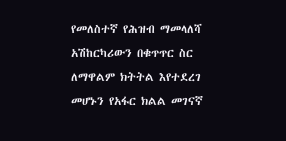የመለስተኛ የሕዝብ ማመላለሻ አሽከርካሪውን በቁጥጥር ስር ለማዋልም ክትትል እየተደረገ መሆኑን የአፋር ክልል መገናኛ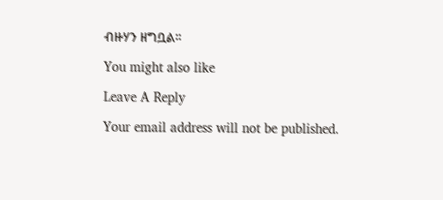ብዙሃን ዘግቧል፡፡

You might also like

Leave A Reply

Your email address will not be published.